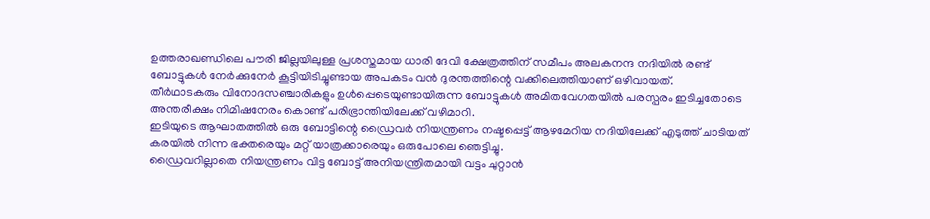ഉത്തരാഖണ്ഡിലെ പൗരി ജില്ലയിലുള്ള പ്രശസ്തമായ ധാരി ദേവി ക്ഷേത്രത്തിന് സമീപം അലകനന്ദ നദിയിൽ രണ്ട് ബോട്ടുകൾ നേർക്കുനേർ കൂട്ടിയിടിച്ചുണ്ടായ അപകടം വൻ ദുരന്തത്തിന്റെ വക്കിലെത്തിയാണ് ഒഴിവായത്.
തീർഥാടകരും വിനോദസഞ്ചാരികളും ഉൾപ്പെടെയുണ്ടായിരുന്ന ബോട്ടുകൾ അമിതവേഗതയിൽ പരസ്പരം ഇടിച്ചതോടെ അന്തരീക്ഷം നിമിഷനേരം കൊണ്ട് പരിഭ്രാന്തിയിലേക്ക് വഴിമാറി.
ഇടിയുടെ ആഘാതത്തിൽ ഒരു ബോട്ടിന്റെ ഡ്രൈവർ നിയന്ത്രണം നഷ്ടപ്പെട്ട് ആഴമേറിയ നദിയിലേക്ക് എടുത്ത് ചാടിയത് കരയിൽ നിന്ന ഭക്തരെയും മറ്റ് യാത്രക്കാരെയും ഒരുപോലെ ഞെട്ടിച്ചു.
ഡ്രൈവറില്ലാതെ നിയന്ത്രണം വിട്ട ബോട്ട് അനിയന്ത്രിതമായി വട്ടം ചുറ്റാൻ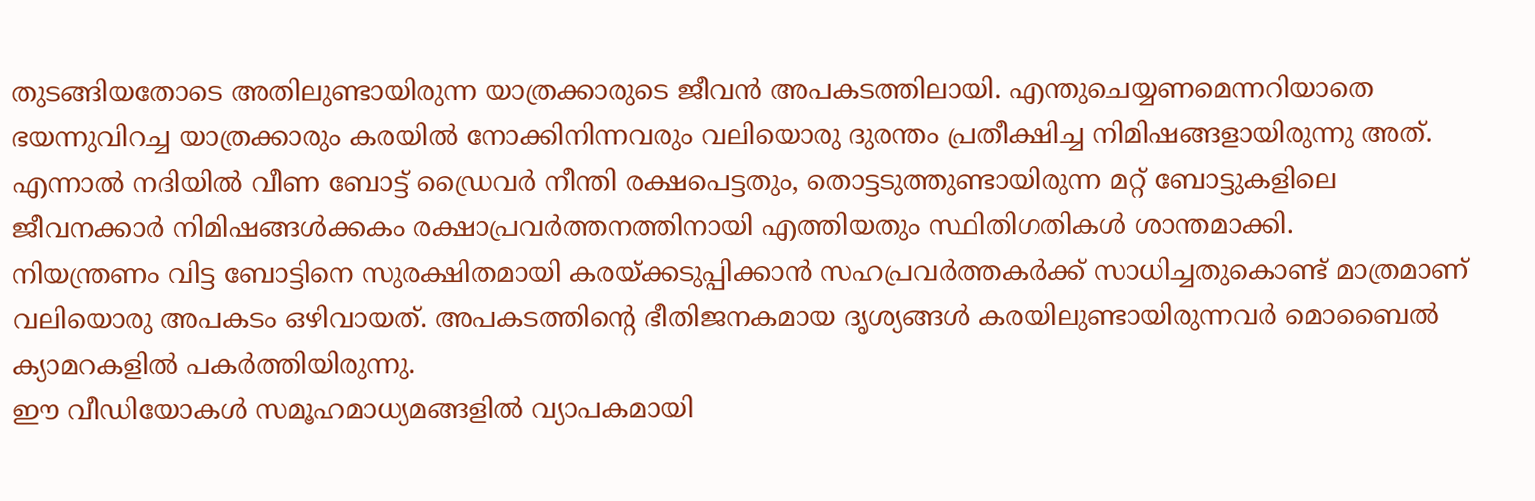തുടങ്ങിയതോടെ അതിലുണ്ടായിരുന്ന യാത്രക്കാരുടെ ജീവൻ അപകടത്തിലായി. എന്തുചെയ്യണമെന്നറിയാതെ ഭയന്നുവിറച്ച യാത്രക്കാരും കരയിൽ നോക്കിനിന്നവരും വലിയൊരു ദുരന്തം പ്രതീക്ഷിച്ച നിമിഷങ്ങളായിരുന്നു അത്.
എന്നാൽ നദിയിൽ വീണ ബോട്ട് ഡ്രൈവർ നീന്തി രക്ഷപെട്ടതും, തൊട്ടടുത്തുണ്ടായിരുന്ന മറ്റ് ബോട്ടുകളിലെ ജീവനക്കാർ നിമിഷങ്ങൾക്കകം രക്ഷാപ്രവർത്തനത്തിനായി എത്തിയതും സ്ഥിതിഗതികൾ ശാന്തമാക്കി.
നിയന്ത്രണം വിട്ട ബോട്ടിനെ സുരക്ഷിതമായി കരയ്ക്കടുപ്പിക്കാൻ സഹപ്രവർത്തകർക്ക് സാധിച്ചതുകൊണ്ട് മാത്രമാണ് വലിയൊരു അപകടം ഒഴിവായത്. അപകടത്തിന്റെ ഭീതിജനകമായ ദൃശ്യങ്ങൾ കരയിലുണ്ടായിരുന്നവർ മൊബൈൽ ക്യാമറകളിൽ പകർത്തിയിരുന്നു.
ഈ വീഡിയോകൾ സമൂഹമാധ്യമങ്ങളിൽ വ്യാപകമായി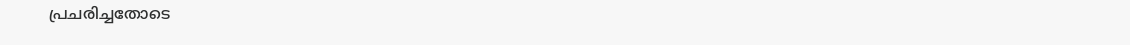പ്രചരിച്ചതോടെ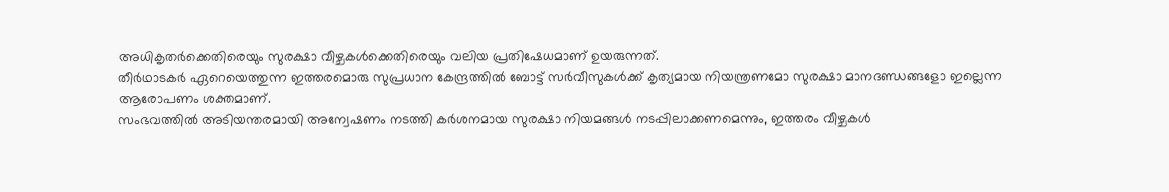അധികൃതർക്കെതിരെയും സുരക്ഷാ വീഴ്ചകൾക്കെതിരെയും വലിയ പ്രതിഷേധമാണ് ഉയരുന്നത്.
തീർഥാടകർ ഏറെയെത്തുന്ന ഇത്തരമൊരു സുപ്രധാന കേന്ദ്രത്തിൽ ബോട്ട് സർവീസുകൾക്ക് കൃത്യമായ നിയന്ത്രണമോ സുരക്ഷാ മാനദണ്ഡങ്ങളോ ഇല്ലെന്ന ആരോപണം ശക്തമാണ്.
സംഭവത്തിൽ അടിയന്തരമായി അന്വേഷണം നടത്തി കർശനമായ സുരക്ഷാ നിയമങ്ങൾ നടപ്പിലാക്കണമെന്നും, ഇത്തരം വീഴ്ചകൾ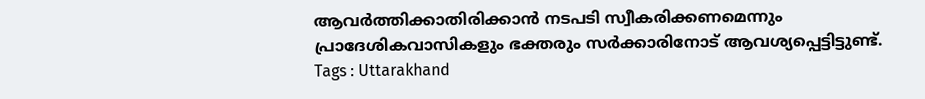ആവർത്തിക്കാതിരിക്കാൻ നടപടി സ്വീകരിക്കണമെന്നും പ്രാദേശികവാസികളും ഭക്തരും സർക്കാരിനോട് ആവശ്യപ്പെട്ടിട്ടുണ്ട്.
Tags : Uttarakhand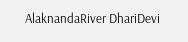AlaknandaRiver DhariDevi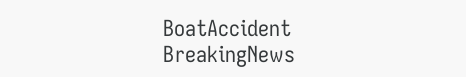BoatAccident BreakingNews